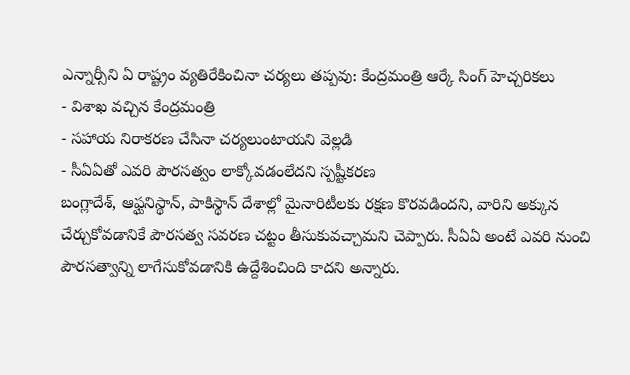ఎన్నార్సీని ఏ రాష్ట్రం వ్యతిరేకించినా చర్యలు తప్పవు: కేంద్రమంత్రి ఆర్కే సింగ్ హెచ్చరికలు
- విశాఖ వచ్చిన కేంద్రమంత్రి
- సహాయ నిరాకరణ చేసినా చర్యలుంటాయని వెల్లడి
- సీఏఏతో ఎవరి పౌరసత్వం లాక్కోవడంలేదని స్పష్టీకరణ
బంగ్లాదేశ్, ఆఫ్ఘనిస్థాన్, పాకిస్థాన్ దేశాల్లో మైనారిటీలకు రక్షణ కొరవడిందని, వారిని అక్కున చేర్చుకోవడానికే పౌరసత్వ సవరణ చట్టం తీసుకువచ్చామని చెప్పారు. సీఏఏ అంటే ఎవరి నుంచి పౌరసత్వాన్ని లాగేసుకోవడానికి ఉద్దేశించింది కాదని అన్నారు.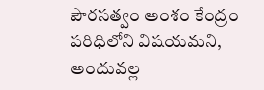పౌరసత్వం అంశం కేంద్రం పరిధిలోని విషయమని, అందువల్ల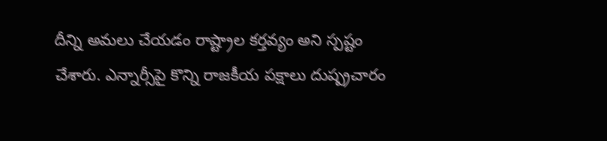దీన్ని అమలు చేయడం రాష్ట్రాల కర్తవ్యం అని స్పష్టం చేశారు. ఎన్నార్సీపై కొన్ని రాజకీయ పక్షాలు దుష్ప్రచారం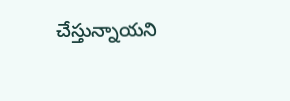చేస్తున్నాయని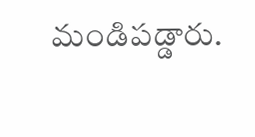మండిపడ్డారు.